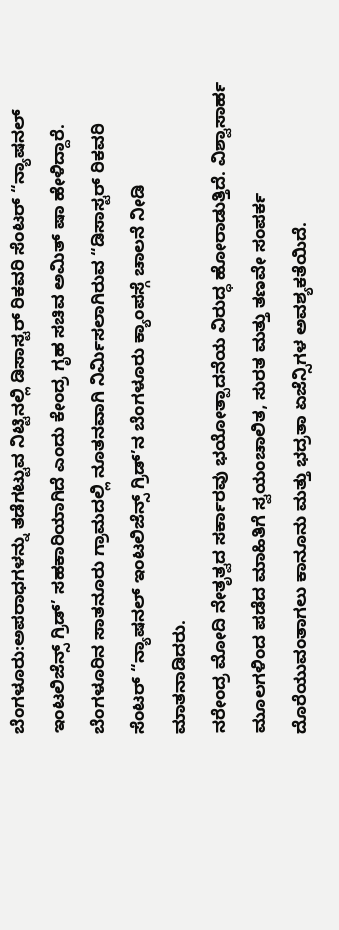ಬೆಂಗಳೂರು:ಅಪರಾಧಗಳನ್ನು ತಡೆಗಟ್ಟುವ ನಿಟ್ಟಿನಲ್ಲಿ ಡಿಸಾಸ್ಟರ್ ರಿಕವರಿ ಸೆಂಟರ್ “ನ್ಯಾಷನಲ್ ಇಂಟಲಿಜೆನ್ಸ್ ಗ್ರಿಡ್’ ಸಹಕಾರಿಯಾಗಿದೆ ಎಂದು ಕೇಂದ್ರ ಗೃಹ ಸಚಿವ ಅಮಿತ್ ಷಾ ಹೇಳಿದ್ದಾರೆ.
ಬೆಂಗಳೂರಿನ ಸಾತನೂರು ಗ್ರಾಮದಲ್ಲಿ ನೂತನವಾಗಿ ನಿರ್ಮಿಸಲಾಗಿರುವ “ಡಿಸಾಸ್ಟರ್ ರಿಕವರಿ ಸೆಂಟರ್ “ನ್ಯಾಷನಲ್ ಇಂಟಲಿಜೆನ್ಸ್ ಗ್ರಿಡ್’ನ ಬೆಂಗಳೂರು ಕ್ಯಾಂಪಸ್ಗೆ ಚಾಲನೆ ನೀಡಿ ಮಾತನಾಡಿದರು.
ನರೇಂದ್ರ ಮೋದಿ ನೇತೃತ್ವದ ಸರ್ಕಾರವು ಭಯೋತ್ಪಾದನೆಯ ವಿರುದ್ಧ ಹೋರಾಡುತ್ತಿದೆ. ವಿಶ್ವಾಸಾರ್ಹ ಮೂಲಗಳಿಂದ ಪಡೆದ ಮಾಹಿತಿಗೆ ಸ್ವಯಂಚಾಲಿತ, ಸುರತ ಮತ್ತು ತಣವೇ ಸಂಪರ್ಕ ದೊರೆಯುವಂತಾಗಲು ಕಾನೂನು ಮತ್ತು ಭದ್ರತಾ ಏಜೆನ್ಸಿಗಳ ಅವಶ್ಯಕತೆಯಿದೆ.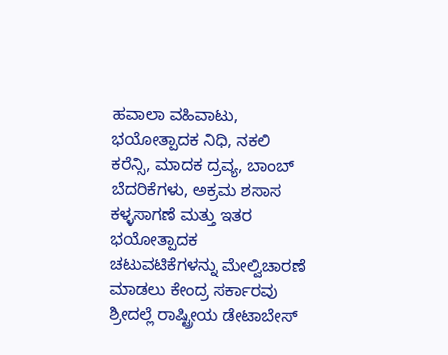ಹವಾಲಾ ವಹಿವಾಟು, ಭಯೋತ್ಪಾದಕ ನಿಧಿ, ನಕಲಿ ಕರೆನ್ಸಿ, ಮಾದಕ ದ್ರವ್ಯ, ಬಾಂಬ್ ಬೆದರಿಕೆಗಳು, ಅಕ್ರಮ ಶಸಾಸ ಕಳ್ಳಸಾಗಣೆ ಮತ್ತು ಇತರ ಭಯೋತ್ಪಾದಕ ಚಟುವಟಿಕೆಗಳನ್ನು ಮೇಲ್ವಿಚಾರಣೆ ಮಾಡಲು ಕೇಂದ್ರ ಸರ್ಕಾರವು ಶ್ರೀದಲ್ಲೆ ರಾಷ್ಟ್ರೀಯ ಡೇಟಾಬೇಸ್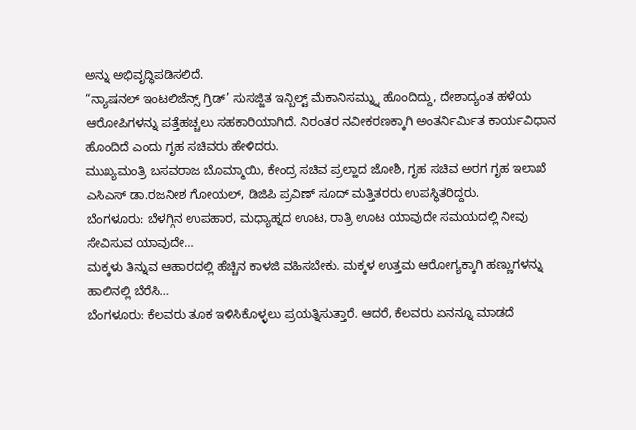ಅನ್ನು ಅಭಿವೃದ್ಧಿಪಡಿಸಲಿದೆ.
“ನ್ಯಾಷನಲ್ ಇಂಟಲಿಜೆನ್ಸ್ ಗ್ರಿಡ್’ ಸುಸಜ್ಜಿತ ಇನ್ಬಿಲ್ಟ್ ಮೆಕಾನಿಸಮ್ನ್ನು ಹೊಂದಿದ್ದು, ದೇಶಾದ್ಯಂತ ಹಳೆಯ ಆರೋಪಿಗಳನ್ನು ಪತ್ತೆಹಚ್ಚಲು ಸಹಕಾರಿಯಾಗಿದೆ. ನಿರಂತರ ನವೀಕರಣಕ್ಕಾಗಿ ಅಂತರ್ನಿರ್ಮಿತ ಕಾರ್ಯವಿಧಾನ ಹೊಂದಿದೆ ಎಂದು ಗೃಹ ಸಚಿವರು ಹೇಳಿದರು.
ಮುಖ್ಯಮಂತ್ರಿ ಬಸವರಾಜ ಬೊಮ್ಮಾಯಿ, ಕೇಂದ್ರ ಸಚಿವ ಪ್ರಲ್ಹಾದ ಜೋಶಿ, ಗೃಹ ಸಚಿವ ಅರಗ ಗೃಹ ಇಲಾಖೆ ಎಸಿಎಸ್ ಡಾ.ರಜನೀಶ ಗೋಯಲ್, ಡಿಜಿಪಿ ಪ್ರವಿಣ್ ಸೂದ್ ಮತ್ತಿತರರು ಉಪಸ್ಥಿತರಿದ್ದರು.
ಬೆಂಗಳೂರು: ಬೆಳಗ್ಗಿನ ಉಪಹಾರ, ಮಧ್ಯಾಹ್ನದ ಊಟ, ರಾತ್ರಿ ಊಟ ಯಾವುದೇ ಸಮಯದಲ್ಲಿ ನೀವು ಸೇವಿಸುವ ಯಾವುದೇ…
ಮಕ್ಕಳು ತಿನ್ನುವ ಆಹಾರದಲ್ಲಿ ಹೆಚ್ಚಿನ ಕಾಳಜಿ ವಹಿಸಬೇಕು. ಮಕ್ಕಳ ಉತ್ತಮ ಆರೋಗ್ಯಕ್ಕಾಗಿ ಹಣ್ಣುಗಳನ್ನು ಹಾಲಿನಲ್ಲಿ ಬೆರೆಸಿ…
ಬೆಂಗಳೂರು: ಕೆಲವರು ತೂಕ ಇಳಿಸಿಕೊಳ್ಳಲು ಪ್ರಯತ್ನಿಸುತ್ತಾರೆ. ಆದರೆ, ಕೆಲವರು ಏನನ್ನೂ ಮಾಡದೆ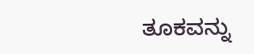ತೂಕವನ್ನು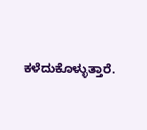ಕಳೆದುಕೊಳ್ಳುತ್ತಾರೆ.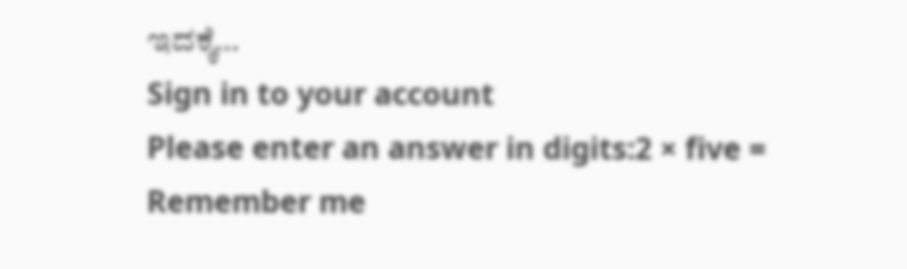ಇದಕ್ಕೆ…
Sign in to your account
Please enter an answer in digits:2 × five =
Remember me